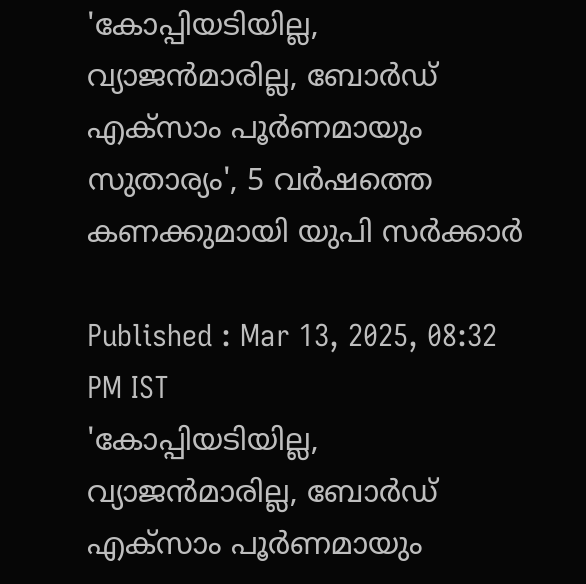'കോപ്പിയടിയില്ല, വ്യാജൻമാരില്ല, ബോർഡ് എക്സാം പൂര്‍ണമായും സുതാര്യം', 5 വര്‍ഷത്തെ കണക്കുമായി യുപി സര്‍ക്കാര്‍

Published : Mar 13, 2025, 08:32 PM IST
'കോപ്പിയടിയില്ല, വ്യാജൻമാരില്ല, ബോർഡ് എക്സാം പൂര്‍ണമായും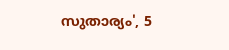സുതാര്യം', 5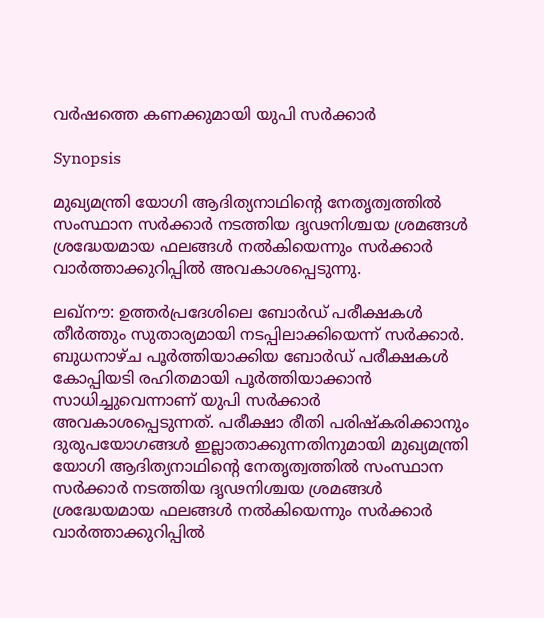വര്‍ഷത്തെ കണക്കുമായി യുപി സര്‍ക്കാര്‍

Synopsis

മുഖ്യമന്ത്രി യോഗി ആദിത്യനാഥിന്റെ നേതൃത്വത്തിൽ സംസ്ഥാന സർക്കാർ നടത്തിയ ദൃഢനിശ്ചയ ശ്രമങ്ങൾ ശ്രദ്ധേയമായ ഫലങ്ങൾ നൽകിയെന്നും സര്‍ക്കാര്‍ വാര്‍ത്താക്കുറിപ്പിൽ അവകാശപ്പെടുന്നു.

ലഖ്നൗ: ഉത്തര്‍പ്രദേശിലെ ബോര്‍ഡ് പരീക്ഷകൾ തീര്‍ത്തും സുതാര്യമായി നടപ്പിലാക്കിയെന്ന് സര്‍ക്കാര്‍. ബുധനാഴ്ച പൂര്‍ത്തിയാക്കിയ ബോര്‍ഡ് പരീക്ഷകൾ കോപ്പിയടി രഹിതമായി പൂര്‍ത്തിയാക്കാൻ സാധിച്ചുവെന്നാണ് യുപി സര്‍ക്കാര്‍ അവകാശപ്പെടുന്നത്. പരീക്ഷാ രീതി പരിഷ്കരിക്കാനും ദുരുപയോഗങ്ങൾ ഇല്ലാതാക്കുന്നതിനുമായി മുഖ്യമന്ത്രി യോഗി ആദിത്യനാഥിന്റെ നേതൃത്വത്തിൽ സംസ്ഥാന സർക്കാർ നടത്തിയ ദൃഢനിശ്ചയ ശ്രമങ്ങൾ ശ്രദ്ധേയമായ ഫലങ്ങൾ നൽകിയെന്നും സര്‍ക്കാര്‍ വാര്‍ത്താക്കുറിപ്പിൽ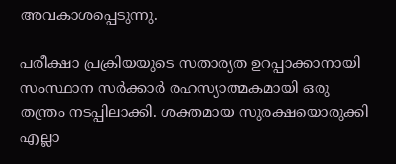അവകാശപ്പെടുന്നു.

പരീക്ഷാ പ്രക്രിയയുടെ സതാര്യത ഉറപ്പാക്കാനായി സംസ്ഥാന സർക്കാര്‍ രഹസ്യാത്മകമായി ഒരു തന്ത്രം നടപ്പിലാക്കി. ശക്തമായ സുരക്ഷയൊരുക്കി എല്ലാ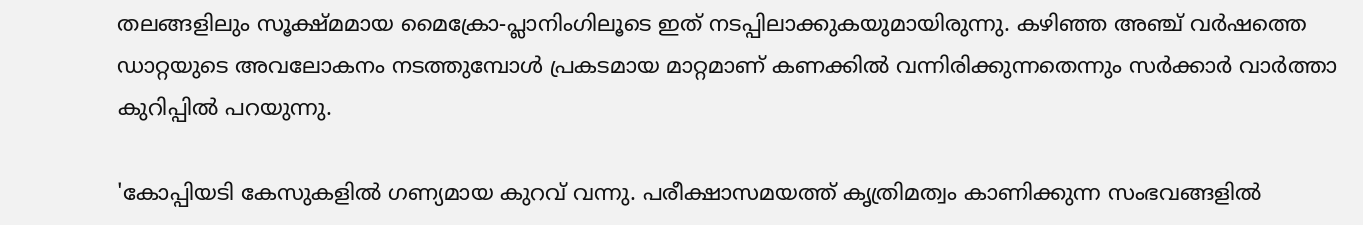തലങ്ങളിലും സൂക്ഷ്മമായ മൈക്രോ-പ്ലാനിംഗിലൂടെ ഇത് നടപ്പിലാക്കുകയുമായിരുന്നു. കഴിഞ്ഞ അഞ്ച് വർഷത്തെ ഡാറ്റയുടെ അവലോകനം നടത്തുമ്പോൾ പ്രകടമായ മാറ്റമാണ് കണക്കിൽ വന്നിരിക്കുന്നതെന്നും സര്‍ക്കാര്‍ വാര്‍ത്താ കുറിപ്പിൽ പറയുന്നു.

'കോപ്പിയടി കേസുകളിൽ ഗണ്യമായ കുറവ് വന്നു. പരീക്ഷാസമയത്ത് കൃത്രിമത്വം കാണിക്കുന്ന സംഭവങ്ങളിൽ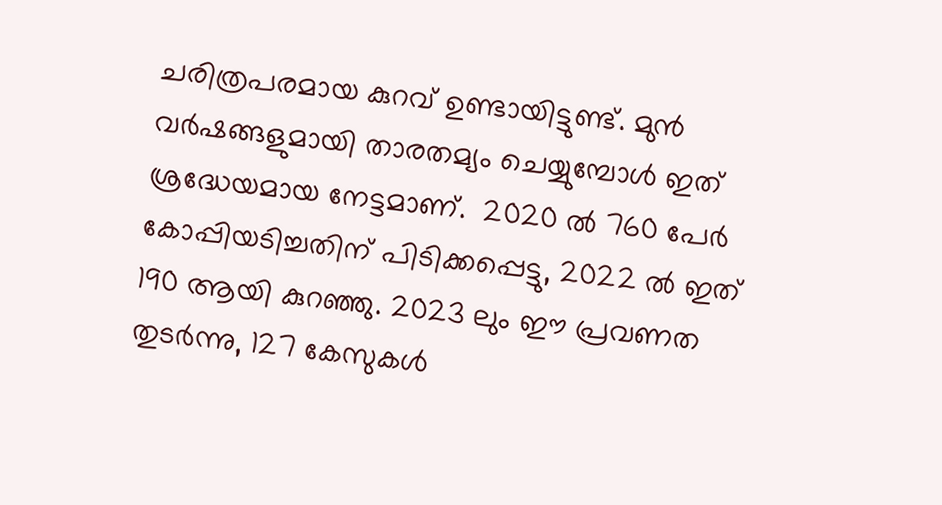ചരിത്രപരമായ കുറവ് ഉണ്ടായിട്ടുണ്ട്. മുൻ വർഷങ്ങളുമായി താരതമ്യം ചെയ്യുമ്പോൾ ഇത് ശ്രദ്ധേയമായ നേട്ടമാണ്.  2020 ൽ 760 പേര്‍ കോപ്പിയടിച്ചതിന് പിടിക്കപ്പെട്ടു, 2022 ൽ ഇത് 190 ആയി കുറഞ്ഞു. 2023 ലും ഈ പ്രവണത തുടർന്നു, 127 കേസുകൾ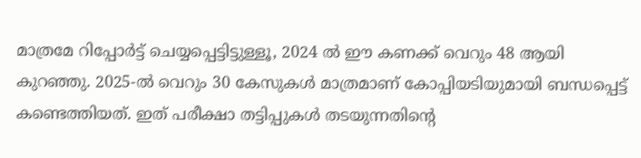മാത്രമേ റിപ്പോർട്ട് ചെയ്യപ്പെട്ടിട്ടുള്ളൂ, 2024 ൽ ഈ കണക്ക് വെറും 48 ആയി കുറഞ്ഞു. 2025-ൽ വെറും 30 കേസുകൾ മാത്രമാണ് കോപ്പിയടിയുമായി ബന്ധപ്പെട്ട് കണ്ടെത്തിയത്. ഇത് പരീക്ഷാ തട്ടിപ്പുകൾ തടയുന്നതിന്റെ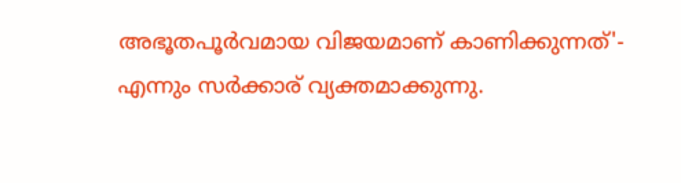അഭൂതപൂർവമായ വിജയമാണ് കാണിക്കുന്നത്'-  എന്നും സര്‍ക്കാര‍് വ്യക്തമാക്കുന്നു.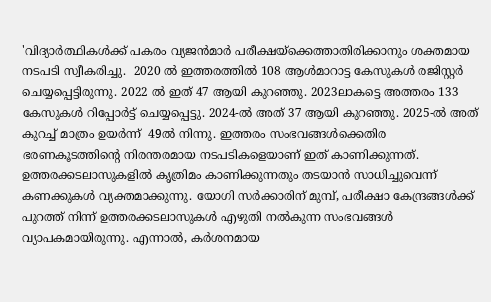'വിദ്യാര്‍ത്ഥികൾക്ക് പകരം വ്യജൻമാര്‍ പരീക്ഷയ്ക്കെത്താതിരിക്കാനും ശക്തമായ നടപടി സ്വീകരിച്ചു.  2020 ൽ ഇത്തരത്തിൽ 108 ആൾമാറാട്ട കേസുകൾ രജിസ്റ്റർ ചെയ്യപ്പെട്ടിരുന്നു. 2022 ൽ ഇത് 47 ആയി കുറഞ്ഞു. 2023ലാകട്ടെ അത്തരം 133 കേസുകൾ റിപ്പോർട്ട് ചെയ്യപ്പെട്ടു. 2024-ൽ അത് 37 ആയി കുറഞ്ഞു. 2025-ൽ അത് കുറച്ച് മാത്രം ഉയര്‍ന്ന്  49ൽ നിന്നു. ഇത്തരം സംഭവങ്ങൾക്കെതിര ഭരണകൂടത്തിന്റെ നിരന്തരമായ നടപടികളെയാണ് ഇത് കാണിക്കുന്നത്. ഉത്തരക്കടലാസുകളിൽ കൃത്രിമം കാണിക്കുന്നതും തടയാൻ സാധിച്ചുവെന്ന് കണക്കുകൾ വ്യക്തമാക്കുന്നു. യോഗി സര്‍ക്കാരിന് മുമ്പ്, പരീക്ഷാ കേന്ദ്രങ്ങള്‍ക്ക് പുറത്ത് നിന്ന് ഉത്തരക്കടലാസുകള്‍ എഴുതി നൽകുന്ന സംഭവങ്ങള്‍ വ്യാപകമായിരുന്നു. എന്നാല്‍, കര്‍ശനമായ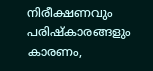നിരീക്ഷണവും പരിഷ്കാരങ്ങളും കാരണം,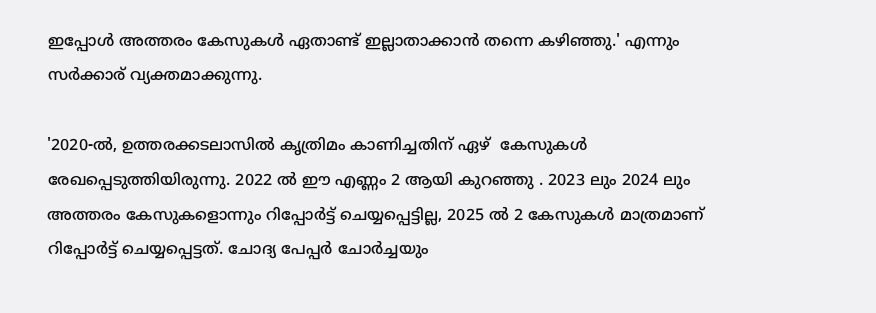ഇപ്പോള്‍ അത്തരം കേസുകള്‍ ഏതാണ്ട് ഇല്ലാതാക്കാന്‍ തന്നെ കഴിഞ്ഞു.' എന്നും സര്‍ക്കാര‍് വ്യക്തമാക്കുന്നു.

'2020-ൽ, ഉത്തരക്കടലാസിൽ കൃത്രിമം കാണിച്ചതിന് ഏഴ്  കേസുകൾ രേഖപ്പെടുത്തിയിരുന്നു. 2022 ൽ ഈ എണ്ണം 2 ആയി കുറഞ്ഞു . 2023 ലും 2024 ലും അത്തരം കേസുകളൊന്നും റിപ്പോർട്ട് ചെയ്യപ്പെട്ടില്ല, 2025 ൽ 2 കേസുകൾ മാത്രമാണ് റിപ്പോര്‍ട്ട് ചെയ്യപ്പെട്ടത്. ചോദ്യ പേപ്പര്‍ ചോര്‍ച്ചയും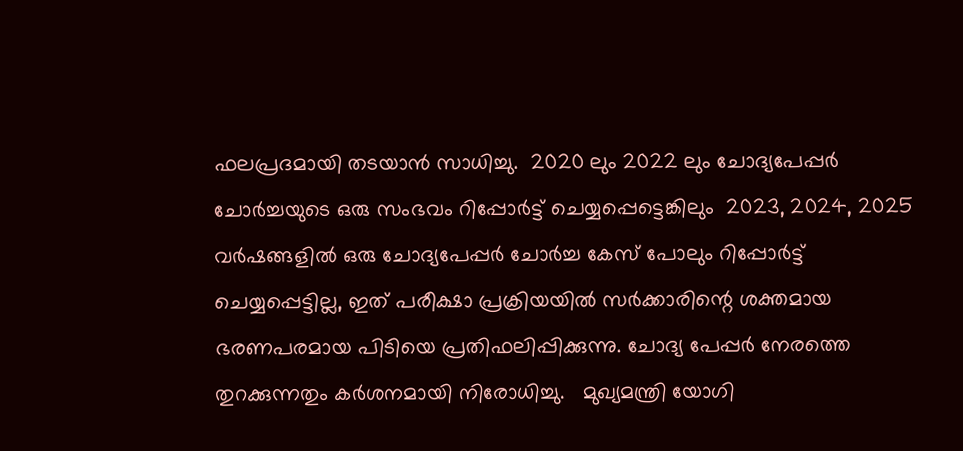ഫലപ്രദമായി തടയാൻ സാധിച്ചു.  2020 ലും 2022 ലും ചോദ്യപേപ്പർ ചോർച്ചയുടെ ഒരു സംഭവം റിപ്പോർട്ട് ചെയ്യപ്പെട്ടെങ്കിലും  2023, 2024, 2025 വർഷങ്ങളിൽ ഒരു ചോദ്യപേപ്പർ ചോർച്ച കേസ് പോലും റിപ്പോർട്ട് ചെയ്യപ്പെട്ടില്ല, ഇത് പരീക്ഷാ പ്രക്രിയയിൽ സർക്കാരിന്റെ ശക്തമായ ഭരണപരമായ പിടിയെ പ്രതിഫലിപ്പിക്കുന്നു. ചോദ്യ പേപ്പര്‍ നേരത്തെ തുറക്കുന്നതും കര്‍ശനമായി നിരോധിച്ചു.   മുഖ്യമന്ത്രി യോഗി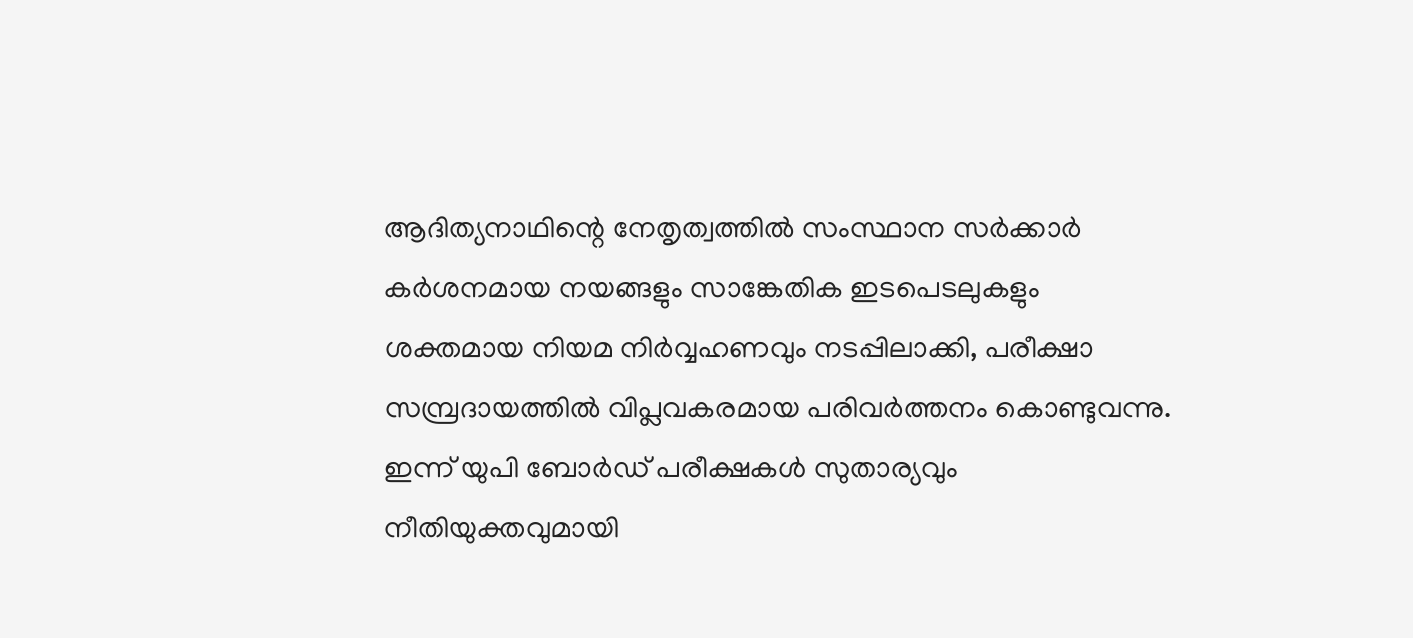ആദിത്യനാഥിന്റെ നേതൃത്വത്തിൽ സംസ്ഥാന സർക്കാർ കർശനമായ നയങ്ങളും സാങ്കേതിക ഇടപെടലുകളും ശക്തമായ നിയമ നിർവ്വഹണവും നടപ്പിലാക്കി, പരീക്ഷാ സമ്പ്രദായത്തിൽ വിപ്ലവകരമായ പരിവർത്തനം കൊണ്ടുവന്നു. ഇന്ന് യുപി ബോർഡ് പരീക്ഷകൾ സുതാര്യവും നീതിയുക്തവുമായി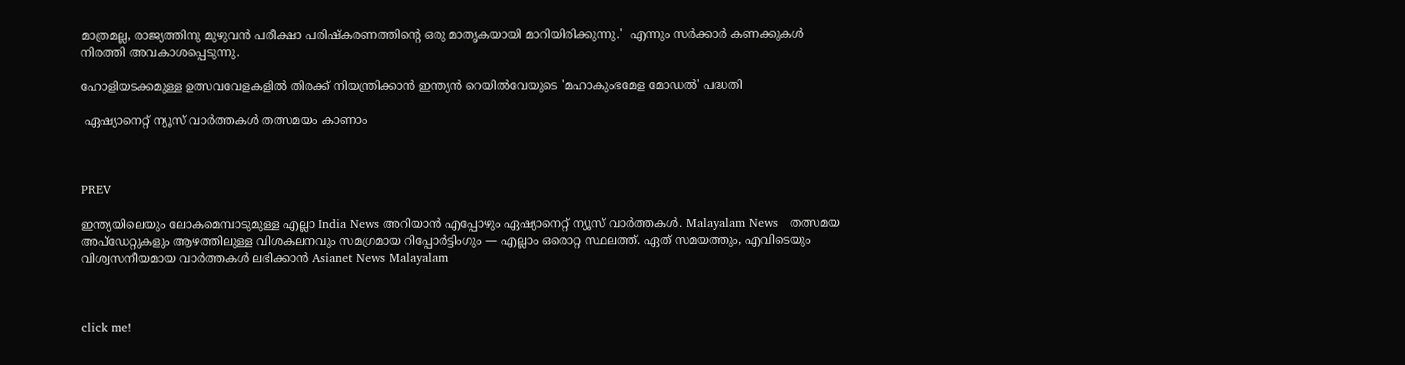മാത്രമല്ല, രാജ്യത്തിനു മുഴുവൻ പരീക്ഷാ പരിഷ്കരണത്തിന്റെ ഒരു മാതൃകയായി മാറിയിരിക്കുന്നു.'  എന്നും സര്‍ക്കാര്‍ കണക്കുകൾ നിരത്തി അവകാശപ്പെടുന്നു.

ഹോളിയടക്കമുള്ള ഉത്സവവേളകളിൽ തിരക്ക് നിയന്ത്രിക്കാൻ ഇന്ത്യൻ റെയിൽവേയുടെ 'മഹാകുംഭമേള മോഡൽ' പദ്ധതി

 ഏഷ്യാനെറ്റ് ന്യൂസ് വാർത്തകൾ തത്സമയം കാണാം



PREV

ഇന്ത്യയിലെയും ലോകമെമ്പാടുമുള്ള എല്ലാ India News അറിയാൻ എപ്പോഴും ഏഷ്യാനെറ്റ് ന്യൂസ് വാർത്തകൾ. Malayalam News   തത്സമയ അപ്‌ഡേറ്റുകളും ആഴത്തിലുള്ള വിശകലനവും സമഗ്രമായ റിപ്പോർട്ടിംഗും — എല്ലാം ഒരൊറ്റ സ്ഥലത്ത്. ഏത് സമയത്തും, എവിടെയും വിശ്വസനീയമായ വാർത്തകൾ ലഭിക്കാൻ Asianet News Malayalam



click me!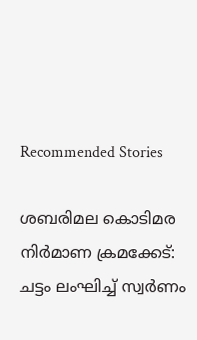Recommended Stories

ശബരിമല കൊടിമര നിർമാണ ക്രമക്കേട്‌: ചട്ടം ലംഘിച്ച് സ്വർണം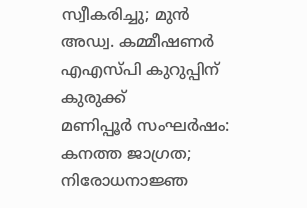സ്വീകരിച്ചു; മുൻ അഡ്വ. കമ്മീഷണർ എഎസ്പി കുറുപ്പിന് കുരുക്ക്
മണിപ്പൂർ സംഘർഷം: കനത്ത ജാഗ്രത; നിരോധനാജ്ഞ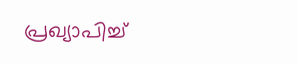പ്രഖ്യാപിച്ച്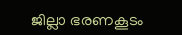ജില്ലാ ഭരണകൂടം